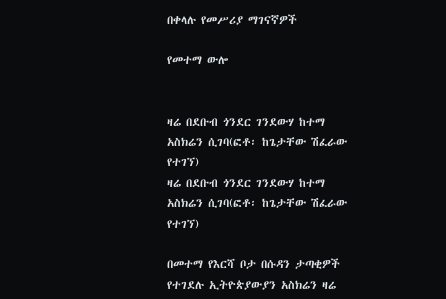በቀላሉ የመሥሪያ ማገናኛዎች

የመተማ ውሎ


ዛሬ በደቡብ ጎንደር ገንደውሃ ከተማ አስክሬን ሲገባ(ፎቶ፡ ከጌታቸው ሽፈራው የተገኘ)
ዛሬ በደቡብ ጎንደር ገንደውሃ ከተማ አስክሬን ሲገባ(ፎቶ፡ ከጌታቸው ሽፈራው የተገኘ)

በመተማ የእርሻ ቦታ በሱዳን ታጣቂዎች የተገደሉ ኢትዮጵያውያን አስክሬን ዛሬ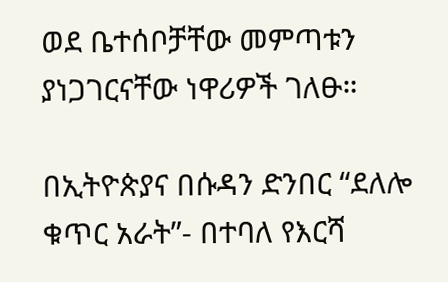ወደ ቤተሰቦቻቸው መምጣቱን ያነጋገርናቸው ነዋሪዎች ገለፁ።

በኢትዮጵያና በሱዳን ድንበር “ደለሎ ቁጥር አራት”- በተባለ የእርሻ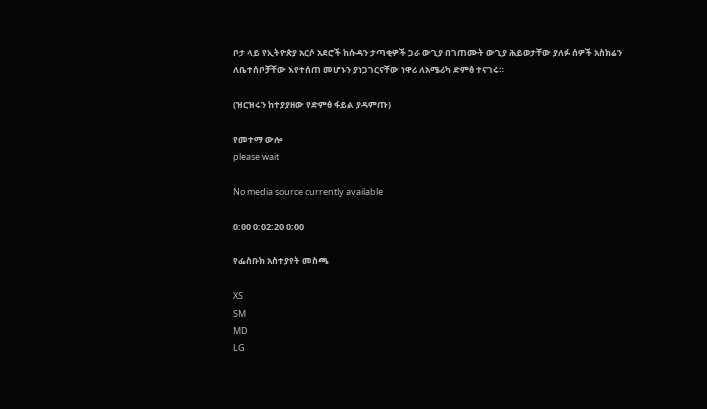ቦታ ላይ የኢትዮጵያ አርሶ አደሮች ከሱዳን ታጣቂዎች ጋራ ውጊያ በገጠሙት ውጊያ ሕይወታቸው ያለፉ ሰዎች አስክሬን ለቤተሰቦቻቸው እየተሰጠ መሆኑን ያነጋገርናቸው ነዋሪ ለአሜሪካ ድምፅ ተናገሩ።

(ዝርዝሩን ከተያያዘው የድምፅ ፋይል ያዳምጡ)

የመተማ ውሎ
please wait

No media source currently available

0:00 0:02:20 0:00

የፌስቡክ አስተያየት መስጫ

XS
SM
MD
LG